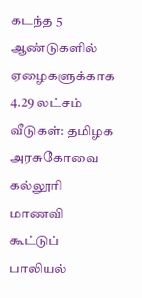கடந்த 5 ஆண்டுகளில் ஏழைகளுக்காக 4.29 லட்சம் வீடுகள்: தமிழக அரசுகோவை கல்லூரி மாணவி கூட்டுப் பாலியல்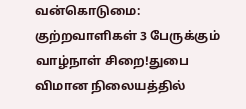வன்கொடுமை: குற்றவாளிகள் 3 பேருக்கும் வாழ்நாள் சிறை!துபை விமான நிலையத்தில்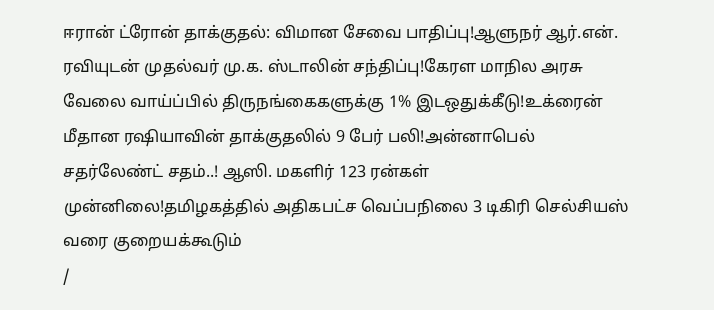ஈரான் ட்ரோன் தாக்குதல்: விமான சேவை பாதிப்பு!ஆளுநர் ஆர்.என். ரவியுடன் முதல்வர் மு.க. ஸ்டாலின் சந்திப்பு!கேரள மாநில அரசு வேலை வாய்ப்பில் திருநங்கைகளுக்கு 1% இடஒதுக்கீடு!உக்ரைன் மீதான ரஷியாவின் தாக்குதலில் 9 பேர் பலி!அன்னாபெல் சதர்லேண்ட் சதம்..! ஆஸி. மகளிர் 123 ரன்கள் முன்னிலை!தமிழகத்தில் அதிகபட்ச வெப்பநிலை 3 டிகிரி செல்சியஸ் வரை குறையக்கூடும்
/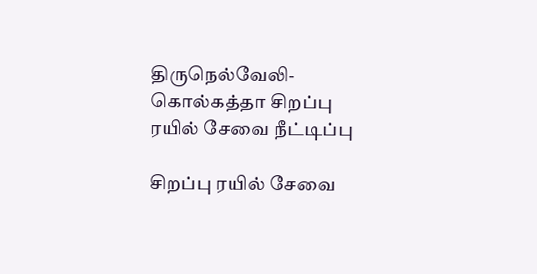திருநெல்வேலி- கொல்கத்தா சிறப்பு ரயில் சேவை நீட்டிப்பு

சிறப்பு ரயில் சேவை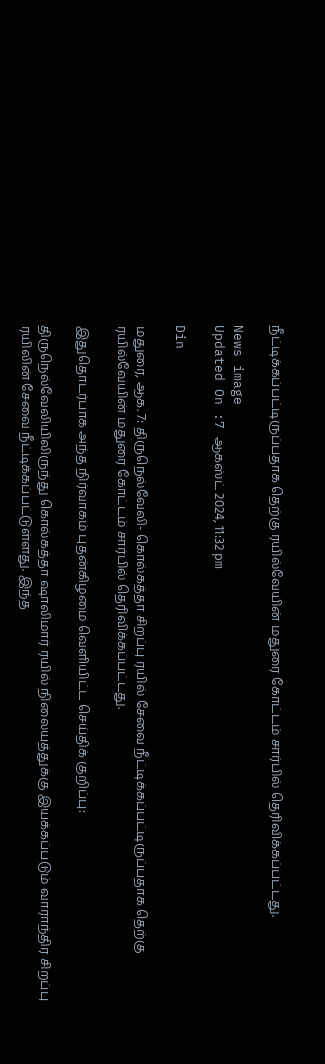நீட்டிக்கப்பட்டிருப்பதாக தெற்கு ரயில்வேயின் மதுரை கோட்டம் சார்பில் தெரிவிக்கப்பட்டது.

News image
Updated On :7 ஆகஸ்ட் 2024, 11:32 pm

Din

மதுரை, ஆக. 7: திருநெல்வேலி- கொல்கத்தா சிறப்பு ரயில் சேவை நீட்டிக்கப்பட்டிருப்பதாக தெற்கு ரயில்வேயின் மதுரை கோட்டம் சார்பில் தெரிவிக்கப்பட்டது.

இதுதொடர்பாக அந்த நிர்வாகம் புதன்கிழமை வெளியிட்ட செய்திக் குறிப்பு:

திருநெல்வேலியிலிருந்து கொல்கத்தா ஷாலிமார் ரயில் நிலையத்துக்கு இயக்கப்படும் வாராந்திர சிறப்பு ரயிலின் சேவை நீட்டிக்கப்பட்டுள்ளது. இந்த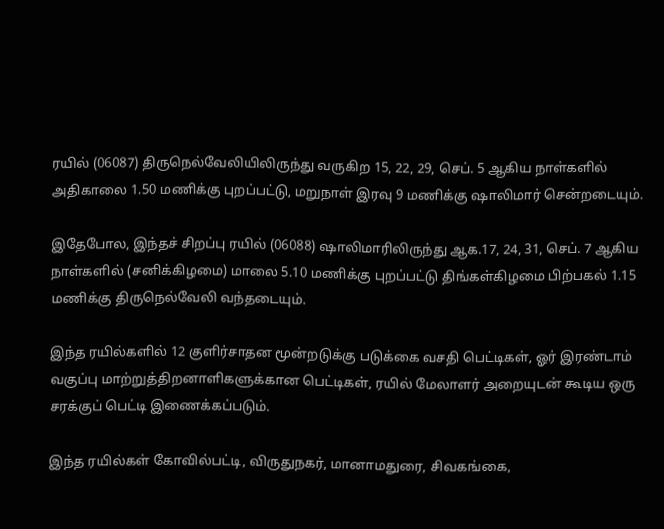ரயில் (06087) திருநெல்வேலியிலிருந்து வருகிற 15, 22, 29, செப். 5 ஆகிய நாள்களில் அதிகாலை 1.50 மணிக்கு புறப்பட்டு, மறுநாள் இரவு 9 மணிக்கு ஷாலிமார் சென்றடையும்.

இதேபோல, இந்தச் சிறப்பு ரயில் (06088) ஷாலிமாரிலிருந்து ஆக.17, 24, 31, செப். 7 ஆகிய நாள்களில் (சனிக்கிழமை) மாலை 5.10 மணிக்கு புறப்பட்டு திங்கள்கிழமை பிற்பகல் 1.15 மணிக்கு திருநெல்வேலி வந்தடையும்.

இந்த ரயில்களில் 12 குளிர்சாதன மூன்றடுக்கு படுக்கை வசதி பெட்டிகள், ஓர் இரண்டாம் வகுப்பு மாற்றுத்திறனாளிகளுக்கான பெட்டிகள், ரயில் மேலாளர் அறையுடன் கூடிய ஒரு சரக்குப் பெட்டி இணைக்கப்படும்.

இந்த ரயில்கள் கோவில்பட்டி, விருதுநகர், மானாமதுரை, சிவகங்கை,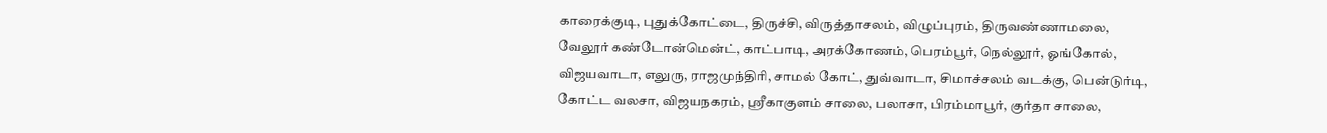காரைக்குடி, புதுக்கோட்டை, திருச்சி, விருத்தாசலம், விழுப்புரம், திருவண்ணாமலை, வேலூர் கண்டோன்மென்ட், காட்பாடி, அரக்கோணம், பெரம்பூர், நெல்லூர், ஓங்கோல், விஜயவாடா, எலுரு, ராஜமுந்திரி, சாமல் கோட், துவ்வாடா, சிமாச்சலம் வடக்கு, பென்டுர்டி, கோட்ட வலசா, விஜயநகரம், ஸ்ரீகாகுளம் சாலை, பலாசா, பிரம்மாபூர், குர்தா சாலை,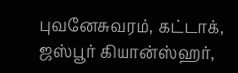புவனேசுவரம், கட்டாக், ஜஸ்பூர் கியான்ஸ்ஹர்,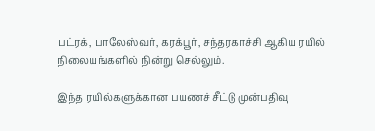பட்ரக், பாலேஸ்வர், கரக்பூர், சந்தரகாச்சி ஆகிய ரயில் நிலையங்களில் நின்று செல்லும்.

இந்த ரயில்களுக்கான பயணச் சீட்டு முன்பதிவு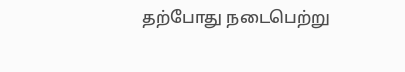தற்போது நடைபெற்று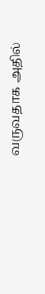வருவதாக அதில்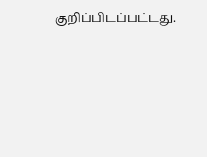குறிப்பிடப்பட்டது.